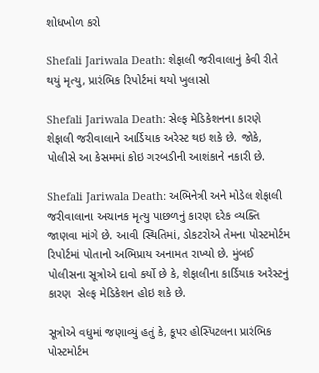શોધખોળ કરો

Shefali Jariwala Death: શેફાલી જરીવાલાનું કેવી રીતે થયું મૃત્યુ, પ્રારંભિક રિપોર્ટમાં થયો ખુલાસો

Shefali Jariwala Death: સેલ્ફ મેડિકેશનના કારણે શેફાલી જરીવાલાને આર્ડિયાક અરેસ્ટ થઇ શકે છે. જોકે, પોલીસે આ કેસમમાં કોઇ ગરબડીની આશંકાને નકારી છે.

Shefali Jariwala Death: અભિનેત્રી અને મોડેલ શેફાલી જરીવાલાના અચાનક મૃત્યુ પાછળનું કારણ દરેક વ્યક્તિ જાણવા માંગે છે. આવી સ્થિતિમાં, ડોકટરોએ તેમના પોસ્ટમોર્ટમ રિપોર્ટમાં પોતાનો અભિપ્રાય અનામત રાખ્યો છે. મુંબઈ પોલીસના સૂત્રોએ દાવો કર્યો છે કે, શેફાલીના કાર્ડિયાક અરેસ્ટનું કારણ  સેલ્ફ મેડિકેશન હોઇ શકે છે.

સૂત્રોએ વધુમાં જણાવ્યું હતું કે, કૂપર હોસ્પિટલના પ્રારંભિક પોસ્ટમોર્ટમ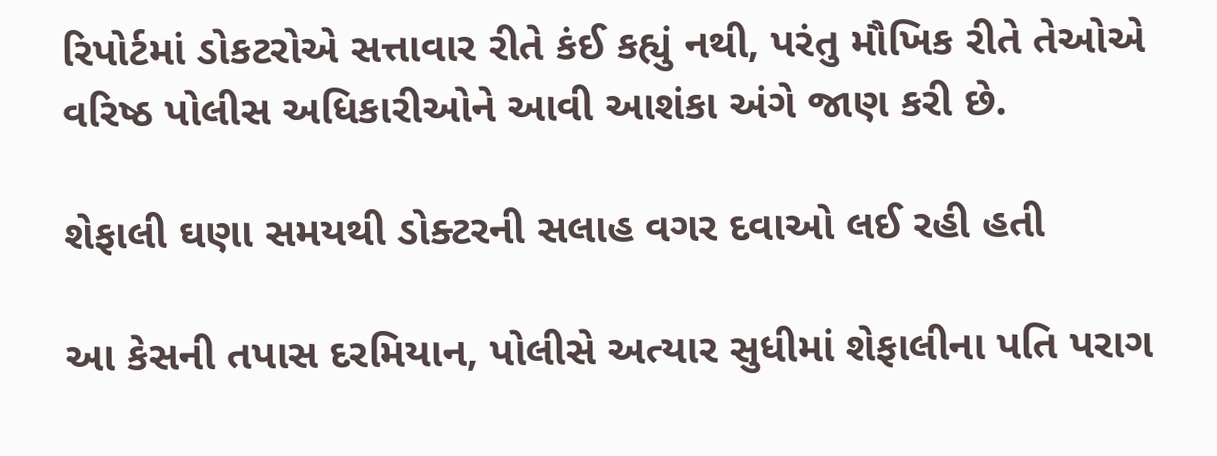રિપોર્ટમાં ડોકટરોએ સત્તાવાર રીતે કંઈ કહ્યું નથી, પરંતુ મૌખિક રીતે તેઓએ વરિષ્ઠ પોલીસ અધિકારીઓને આવી આશંકા અંગે જાણ કરી છે.

શેફાલી ઘણા સમયથી ડોક્ટરની સલાહ વગર દવાઓ લઈ રહી હતી

આ કેસની તપાસ દરમિયાન, પોલીસે અત્યાર સુધીમાં શેફાલીના પતિ પરાગ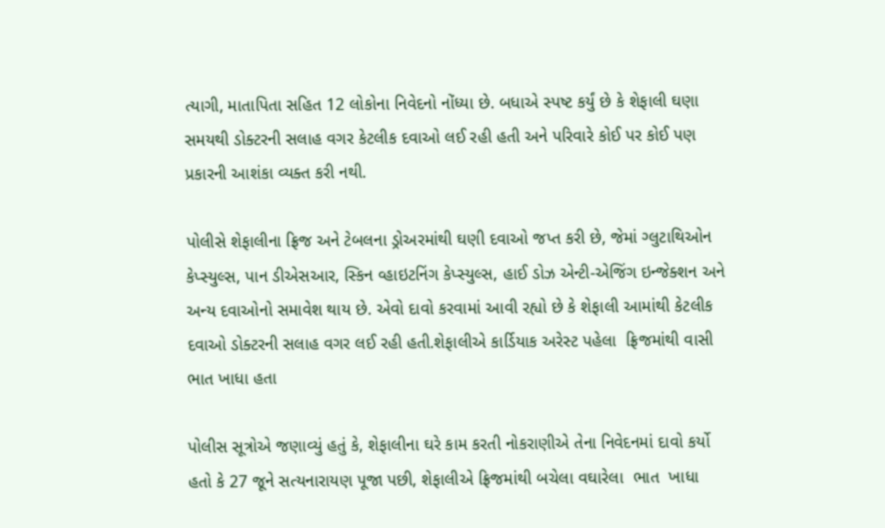ત્યાગી, માતાપિતા સહિત 12 લોકોના નિવેદનો નોંધ્યા છે. બધાએ સ્પષ્ટ કર્યું છે કે શેફાલી ઘણા સમયથી ડોક્ટરની સલાહ વગર કેટલીક દવાઓ લઈ રહી હતી અને પરિવારે કોઈ પર કોઈ પણ પ્રકારની આશંકા વ્યક્ત કરી નથી.

પોલીસે શેફાલીના ફ્રિજ અને ટેબલના ડ્રોઅરમાંથી ઘણી દવાઓ જપ્ત કરી છે, જેમાં ગ્લુટાથિઓન કેપ્સ્યુલ્સ, પાન ડીએસઆર, સ્કિન વ્હાઇટનિંગ કેપ્સ્યુલ્સ, હાઈ ડોઝ એન્ટી-એજિંગ ઇન્જેક્શન અને અન્ય દવાઓનો સમાવેશ થાય છે. એવો દાવો કરવામાં આવી રહ્યો છે કે શેફાલી આમાંથી કેટલીક દવાઓ ડોક્ટરની સલાહ વગર લઈ રહી હતી.શેફાલીએ કાર્ડિયાક અરેસ્ટ પહેલા  ફ્રિજમાંથી વાસી ભાત ખાધા હતા

પોલીસ સૂત્રોએ જણાવ્યું હતું કે, શેફાલીના ઘરે કામ કરતી નોકરાણીએ તેના નિવેદનમાં દાવો કર્યો હતો કે 27 જૂને સત્યનારાયણ પૂજા પછી, શેફાલીએ ફ્રિજમાંથી બચેલા વઘારેલા  ભાત  ખાધા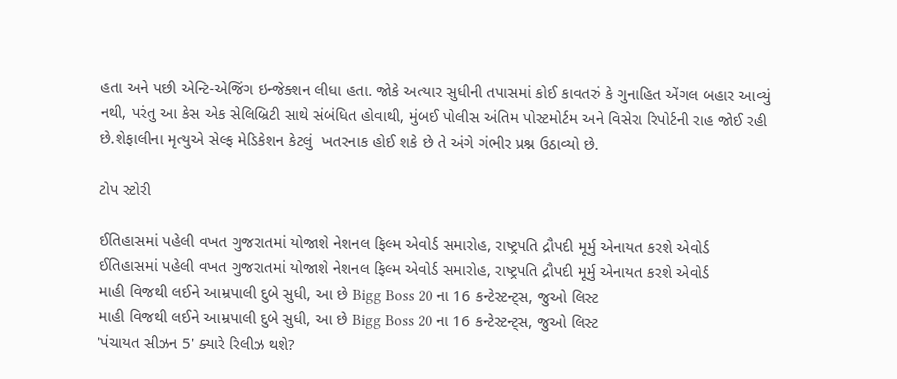હતા અને પછી એન્ટિ-એજિંગ ઇન્જેક્શન લીધા હતા. જોકે અત્યાર સુધીની તપાસમાં કોઈ કાવતરું કે ગુનાહિત એંગલ બહાર આવ્યું નથી, પરંતુ આ કેસ એક સેલિબ્રિટી સાથે સંબંધિત હોવાથી, મુંબઈ પોલીસ અંતિમ પોસ્ટમોર્ટમ અને વિસેરા રિપોર્ટની રાહ જોઈ રહી છે.શેફાલીના મૃત્યુએ સેલ્ફ મેડિકેશન કેટલું  ખતરનાક હોઈ શકે છે તે અંગે ગંભીર પ્રશ્ન ઉઠાવ્યો છે.

ટોપ સ્ટોરી

ઈતિહાસમાં પહેલી વખત ગુજરાતમાં યોજાશે નેશનલ ફિલ્મ એવોર્ડ સમારોહ, રાષ્ટ્રપતિ દ્રૌપદી મૂર્મુ એનાયત કરશે એવોર્ડ
ઈતિહાસમાં પહેલી વખત ગુજરાતમાં યોજાશે નેશનલ ફિલ્મ એવોર્ડ સમારોહ, રાષ્ટ્રપતિ દ્રૌપદી મૂર્મુ એનાયત કરશે એવોર્ડ
માહી વિજથી લઈને આમ્રપાલી દુબે સુધી, આ છે Bigg Boss 20 ના 16 કન્ટેસ્ટન્ટ્સ, જુઓ લિસ્ટ
માહી વિજથી લઈને આમ્રપાલી દુબે સુધી, આ છે Bigg Boss 20 ના 16 કન્ટેસ્ટન્ટ્સ, જુઓ લિસ્ટ
'પંચાયત સીઝન 5' ક્યારે રિલીઝ થશે?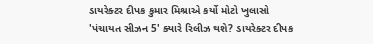ડાયરેક્ટર દીપક કુમાર મિશ્રાએ કર્યો મોટો ખુલાસો
'પંચાયત સીઝન 5' ક્યારે રિલીઝ થશે? ડાયરેક્ટર દીપક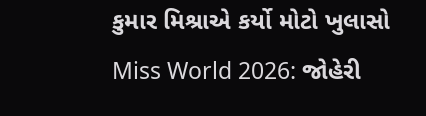કુમાર મિશ્રાએ કર્યો મોટો ખુલાસો
Miss World 2026: જોહેરી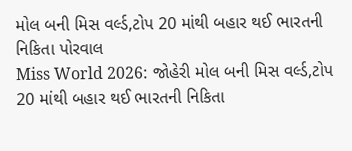મોલ બની મિસ વર્લ્ડ,ટોપ 20 માંથી બહાર થઈ ભારતની નિકિતા પોરવાલ
Miss World 2026: જોહેરી મોલ બની મિસ વર્લ્ડ,ટોપ 20 માંથી બહાર થઈ ભારતની નિકિતા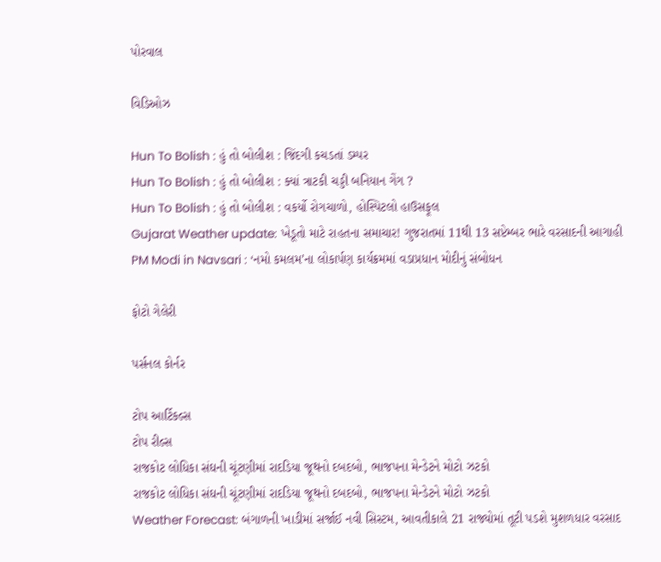પોરવાલ

વિડિઓઝ

Hun To Bolish : હું તો બોલીશ : જિંદગી કચડતાં ડમ્પર
Hun To Bolish : હું તો બોલીશ : ક્યાં ત્રાટકી ચડ્ડી બનિયાન ગેંગ ?
Hun To Bolish : હું તો બોલીશ : વકર્યો રોગચાળો, હોસ્પિટલો હાઉસફૂલ
Gujarat Weather update: ખેડૂતો માટે રાહતના સમાચાર! ગુજરાતમાં 11થી 13 સપ્ટેમ્બર ભારે વરસાદની આગાહી
PM Modi in Navsari : ‘નમો કમલમ’ના લોકાર્પણ કાર્યક્રમમાં વડાપ્રધાન મોદીનું સંબોધન

ફોટો ગેલેરી

પર્સનલ કોર્નર

ટોપ આર્ટિકલ્સ
ટોપ રીલ્સ
રાજકોટ લોધિકા સંઘની ચૂંટણીમાં રાદડિયા જૂથનો દબદબો, ભાજપના મેન્ડેટને મોટો ઝટકો
રાજકોટ લોધિકા સંઘની ચૂંટણીમાં રાદડિયા જૂથનો દબદબો, ભાજપના મેન્ડેટને મોટો ઝટકો
Weather Forecast: બંગાળની ખાડીમાં સર્જાઈ નવી સિસ્ટમ, આવતીકાલે 21 રાજ્યોમાં તૂટી પડશે મુશળધાર વરસાદ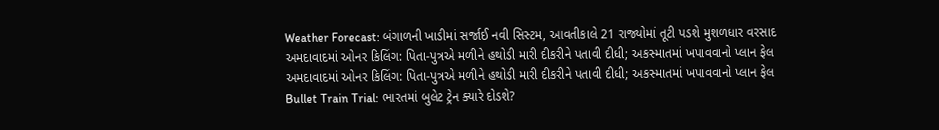Weather Forecast: બંગાળની ખાડીમાં સર્જાઈ નવી સિસ્ટમ, આવતીકાલે 21 રાજ્યોમાં તૂટી પડશે મુશળધાર વરસાદ
અમદાવાદમાં ઓનર કિલિંગ: પિતા-પુત્રએ મળીને હથોડી મારી દીકરીને પતાવી દીધી; અકસ્માતમાં ખપાવવાનો પ્લાન ફેલ
અમદાવાદમાં ઓનર કિલિંગ: પિતા-પુત્રએ મળીને હથોડી મારી દીકરીને પતાવી દીધી; અકસ્માતમાં ખપાવવાનો પ્લાન ફેલ
Bullet Train Trial: ભારતમાં બુલેટ ટ્રેન ક્યારે દોડશે?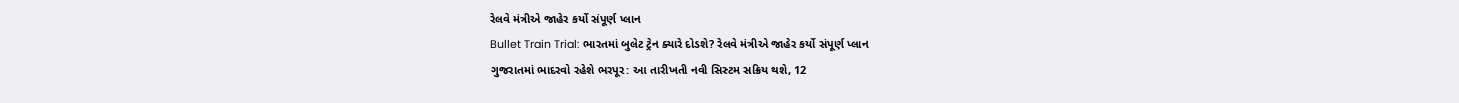રેલવે મંત્રીએ જાહેર કર્યો સંપૂર્ણ પ્લાન
Bullet Train Trial: ભારતમાં બુલેટ ટ્રેન ક્યારે દોડશે? રેલવે મંત્રીએ જાહેર કર્યો સંપૂર્ણ પ્લાન
ગુજરાતમાં ભાદરવો રહેશે ભરપૂર: આ તારીખતી નવી સિસ્ટમ સક્રિય થશે, 12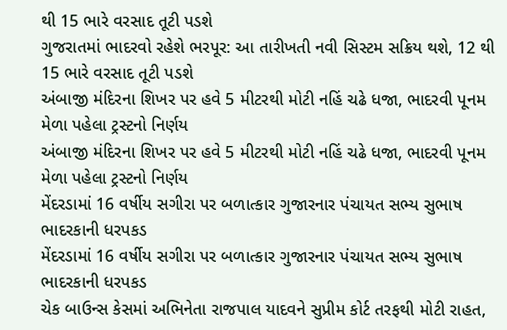થી 15 ભારે વરસાદ તૂટી પડશે
ગુજરાતમાં ભાદરવો રહેશે ભરપૂર: આ તારીખતી નવી સિસ્ટમ સક્રિય થશે, 12 થી 15 ભારે વરસાદ તૂટી પડશે
અંબાજી મંદિરના શિખર પર હવે 5 મીટરથી મોટી નહિં ચઢે ધજા, ભાદરવી પૂનમ મેળા પહેલા ટ્રસ્ટનો નિર્ણય
અંબાજી મંદિરના શિખર પર હવે 5 મીટરથી મોટી નહિં ચઢે ધજા, ભાદરવી પૂનમ મેળા પહેલા ટ્રસ્ટનો નિર્ણય
મેંદરડામાં 16 વર્ષીય સગીરા પર બળાત્કાર ગુજારનાર પંચાયત સભ્ય સુભાષ ભાદરકાની ધરપકડ
મેંદરડામાં 16 વર્ષીય સગીરા પર બળાત્કાર ગુજારનાર પંચાયત સભ્ય સુભાષ ભાદરકાની ધરપકડ
ચેક બાઉન્સ કેસમાં અભિનેતા રાજપાલ યાદવને સુપ્રીમ કોર્ટ તરફથી મોટી રાહત,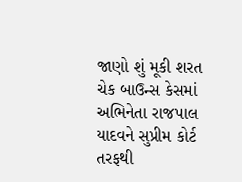જાણો શું મૂકી શરત
ચેક બાઉન્સ કેસમાં અભિનેતા રાજપાલ યાદવને સુપ્રીમ કોર્ટ તરફથી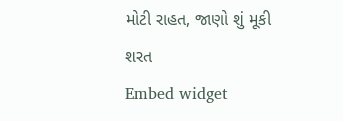મોટી રાહત, જાણો શું મૂકી શરત
Embed widget